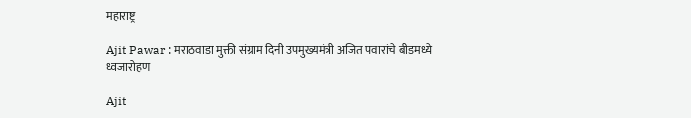महाराष्ट्र

Ajit Pawar : मराठवाडा मुक्ती संग्राम दिनी उपमुख्यमंत्री अजित पवारांचे बीडमध्ये ध्वजारोहण

Ajit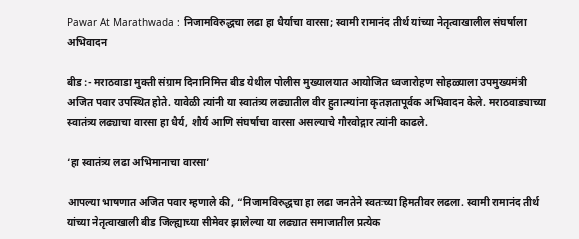Pawar At Marathwada : निजामविरुद्धचा लढा हा धैर्याचा वारसा; स्वामी रामानंद तीर्थ यांच्या नेतृत्वाखालील संघर्षाला अभिवादन

बीड :- मराठवाडा मुक्ती संग्राम दिनानिमित्त बीड येथील पोलीस मुख्यालयात आयोजित ध्वजारोहण सोहळ्याला उपमुख्यमंत्री अजित पवार उपस्थित होते. यावेळी त्यांनी या स्वातंत्र्य लढ्यातील वीर हुतात्म्यांना कृतज्ञतापूर्वक अभिवादन केले. मराठवाड्याच्या स्वातंत्र्य लढ्याचा वारसा हा धैर्य, शौर्य आणि संघर्षाचा वारसा असल्याचे गौरवोद्गार त्यांनी काढले.

‘हा स्वातंत्र्य लढा अभिमानाचा वारसा’

आपल्या भाषणात अजित पवार म्हणाले की, “निजामविरुद्धचा हा लढा जनतेने स्वतःच्या हिमतीवर लढला. स्वामी रामानंद तीर्थ यांच्या नेतृत्वाखाली बीड जिल्ह्याच्या सीमेवर झालेल्या या लढ्यात समाजातील प्रत्येक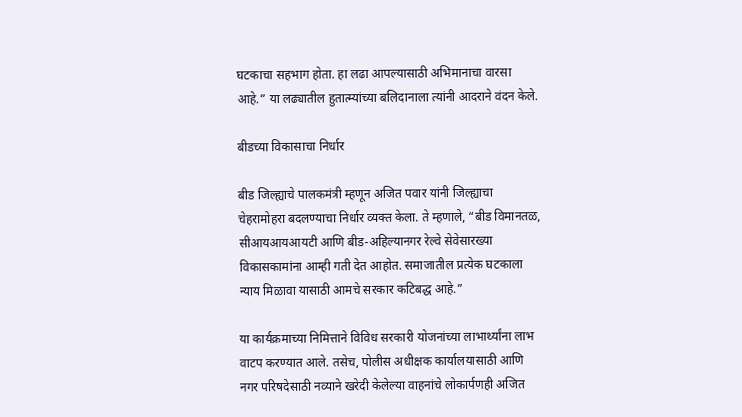घटकाचा सहभाग होता. हा लढा आपल्यासाठी अभिमानाचा वारसा आहे.” या लढ्यातील हुतात्म्यांच्या बलिदानाला त्यांनी आदराने वंदन केले.

बीडच्या विकासाचा निर्धार

बीड जिल्ह्याचे पालकमंत्री म्हणून अजित पवार यांनी जिल्ह्याचा चेहरामोहरा बदलण्याचा निर्धार व्यक्त केला. ते म्हणाले, “बीड विमानतळ, सीआयआयआयटी आणि बीड-अहिल्यानगर रेल्वे सेवेसारख्या विकासकामांना आम्ही गती देत आहोत. समाजातील प्रत्येक घटकाला न्याय मिळावा यासाठी आमचे सरकार कटिबद्ध आहे.”

या कार्यक्रमाच्या निमित्ताने विविध सरकारी योजनांच्या लाभार्थ्यांना लाभ वाटप करण्यात आले. तसेच, पोलीस अधीक्षक कार्यालयासाठी आणि नगर परिषदेसाठी नव्याने खरेदी केलेल्या वाहनांचे लोकार्पणही अजित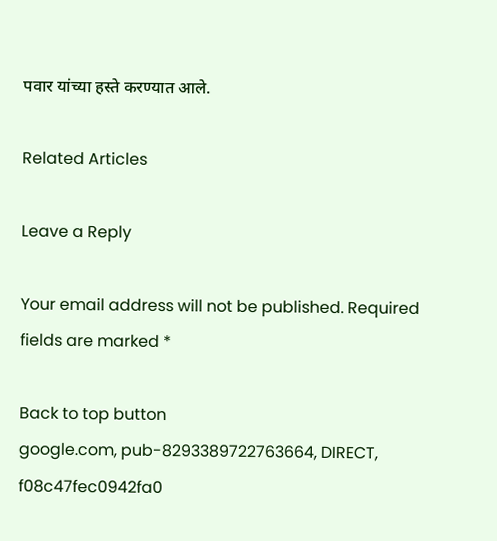पवार यांच्या हस्ते करण्यात आले.

Related Articles

Leave a Reply

Your email address will not be published. Required fields are marked *

Back to top button
google.com, pub-8293389722763664, DIRECT, f08c47fec0942fa0